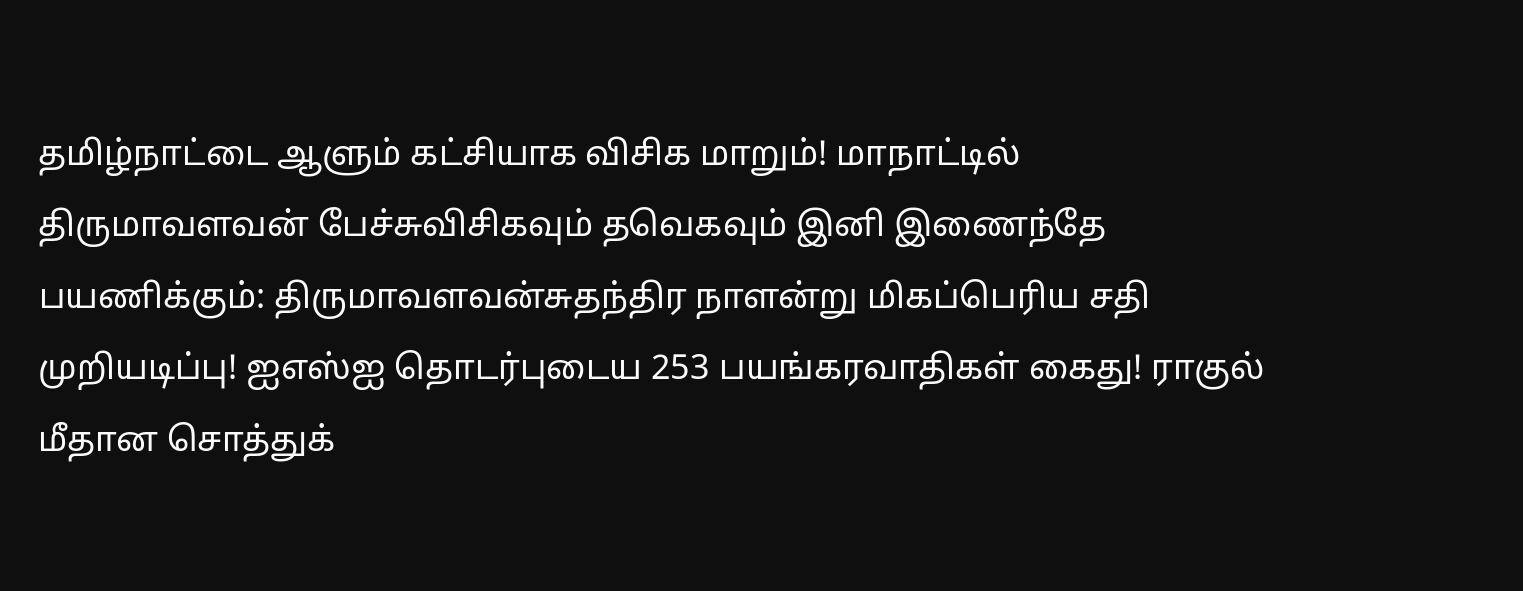தமிழ்நாட்டை ஆளும் கட்சியாக விசிக மாறும்! மாநாட்டில் திருமாவளவன் பேச்சுவிசிகவும் தவெகவும் இனி இணைந்தே பயணிக்கும்: திருமாவளவன்சுதந்திர நாளன்று மிகப்பெரிய சதி முறியடிப்பு! ஐஎஸ்ஐ தொடர்புடைய 253 பயங்கரவாதிகள் கைது! ராகுல் மீதான சொத்துக்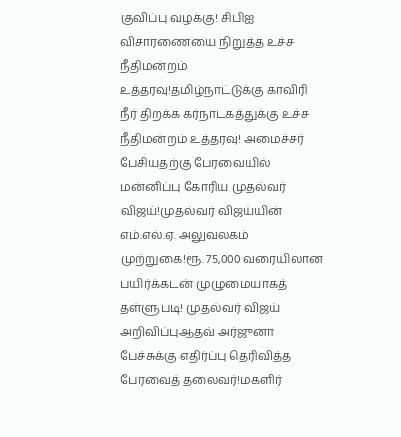குவிப்பு வழக்கு! சிபிஐ விசாரணையை நிறுத்த உச்ச நீதிமன்றம் உத்தரவு!தமிழ்நாட்டுக்கு காவிரி நீர் திறக்க கர்நாடகத்துக்கு உச்ச நீதிமன்றம் உத்தரவு! அமைச்சர் பேசியதற்கு பேரவையில் மன்னிப்பு கோரிய முதல்வர் விஜய்!முதல்வர் விஜய்யின் எம்.எல்.ஏ. அலுவலகம் முற்றுகை!ரூ. 75,000 வரையிலான பயிர்க்கடன் முழுமையாகத் தள்ளுபடி! முதல்வர் விஜய் அறிவிப்புஆதவ் அர்ஜுனா பேச்சுக்கு எதிர்ப்பு தெரிவித்த பேரவைத் தலைவர்!மகளிர்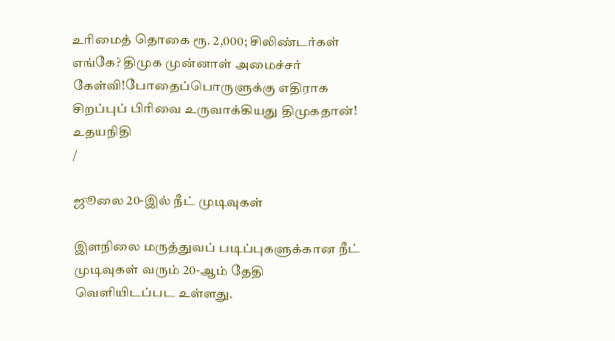உரிமைத் தொகை ரூ. 2,000; சிலிண்டர்கள் எங்கே? திமுக முன்னாள் அமைச்சர் கேள்வி!போதைப்பொருளுக்கு எதிராக சிறப்புப் பிரிவை உருவாக்கியது திமுகதான்! உதயநிதி
/

ஜூலை 20-இல் நீட் முடிவுகள்

இளநிலை மருத்துவப் படிப்புகளுக்கான நீட் முடிவுகள் வரும் 20-ஆம் தேதி வெளியிடப்பட உள்ளது.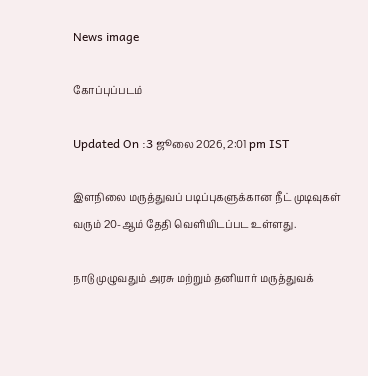News image

கோப்புப்படம்

Updated On :3 ஜூலை 2026, 2:01 pm IST

இளநிலை மருத்துவப் படிப்புகளுக்கான நீட் முடிவுகள் வரும் 20-ஆம் தேதி வெளியிடப்பட உள்ளது.

நாடு முழுவதும் அரசு மற்றும் தனியார் மருத்துவக்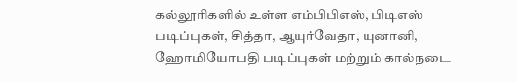கல்லூரிகளில் உள்ள எம்பிபிஎஸ், பிடிஎஸ் படிப்புகள், சித்தா, ஆயுர்வேதா, யுனானி, ஹோமியோபதி படிப்புகள் மற்றும் கால்நடை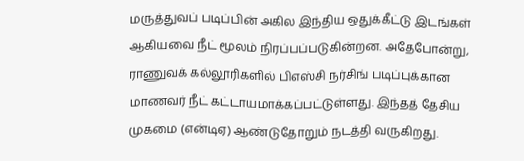மருத்துவப் படிப்பின் அகில இந்திய ஒதுக்கீட்டு இடங்கள் ஆகியவை நீட் மூலம் நிரப்பப்படுகின்றன. அதேபோன்று, ராணுவக் கல்லூரிகளில் பிஎஸ்சி நர்சிங் படிப்புக்கான மாணவர் நீட் கட்டாயமாக்கப்பட்டுள்ளது. இந்தத் தேசிய முகமை (என்டிஏ) ஆண்டுதோறும் நடத்தி வருகிறது.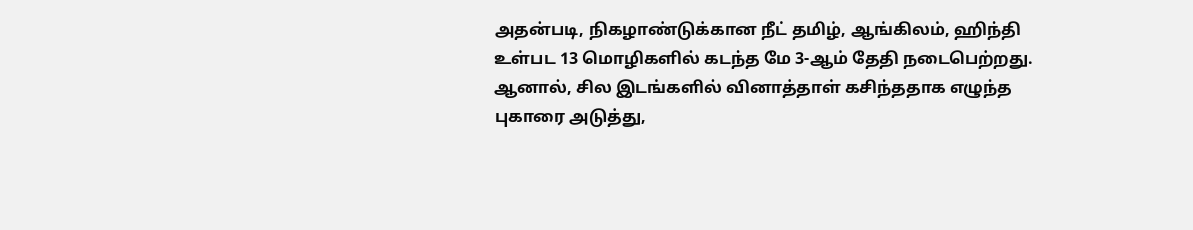அதன்படி, நிகழாண்டுக்கான நீட் தமிழ், ஆங்கிலம், ஹிந்தி உள்பட 13 மொழிகளில் கடந்த மே 3-ஆம் தேதி நடைபெற்றது. ஆனால், சில இடங்களில் வினாத்தாள் கசிந்ததாக எழுந்த புகாரை அடுத்து,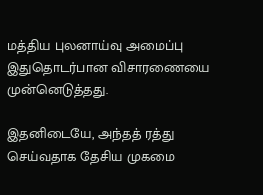மத்திய புலனாய்வு அமைப்பு இதுதொடர்பான விசாரணையை முன்னெடுத்தது.

இதனிடையே, அந்தத் ரத்து செய்வதாக தேசிய முகமை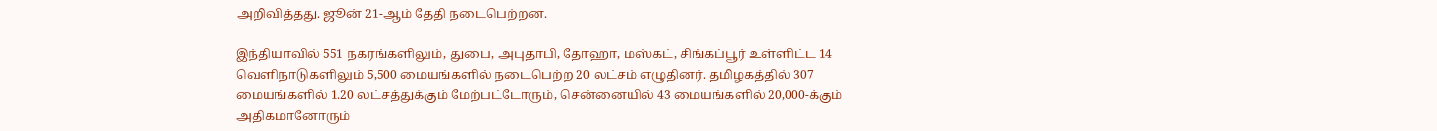அறிவித்தது. ஜூன் 21-ஆம் தேதி நடைபெற்றன.

இந்தியாவில் 551 நகரங்களிலும், துபை, அபுதாபி, தோஹா, மஸ்கட், சிங்கப்பூர் உள்ளிட்ட 14 வெளிநாடுகளிலும் 5,500 மையங்களில் நடைபெற்ற 20 லட்சம் எழுதினர். தமிழகத்தில் 307 மையங்களில் 1.20 லட்சத்துக்கும் மேற்பட்டோரும், சென்னையில் 43 மையங்களில் 20,000-க்கும் அதிகமானோரும்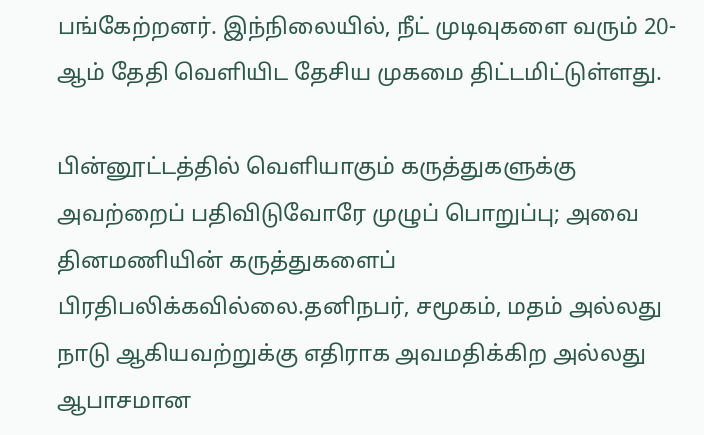பங்கேற்றனர். இந்நிலையில், நீட் முடிவுகளை வரும் 20-ஆம் தேதி வெளியிட தேசிய முகமை திட்டமிட்டுள்ளது.

பின்னூட்டத்தில் வெளியாகும் கருத்துகளுக்கு அவற்றைப் பதிவிடுவோரே முழுப் பொறுப்பு; அவை தினமணியின் கருத்துகளைப் பிரதிபலிக்கவில்லை.தனிநபர், சமூகம், மதம் அல்லது நாடு ஆகியவற்றுக்கு எதிராக அவமதிக்கிற அல்லது ஆபாசமான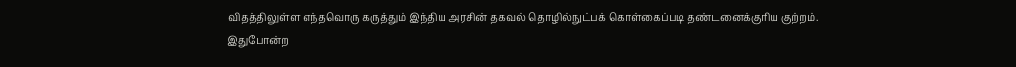விதத்திலுள்ள எந்தவொரு கருத்தும் இந்திய அரசின் தகவல் தொழில்நுட்பக் கொள்கைப்படி தண்டனைக்குரிய குற்றம். இதுபோன்ற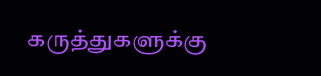கருத்துகளுக்கு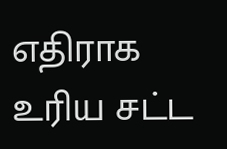எதிராக உரிய சட்ட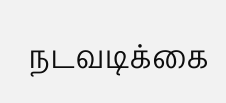நடவடிக்கை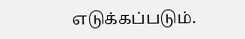எடுக்கப்படும்.